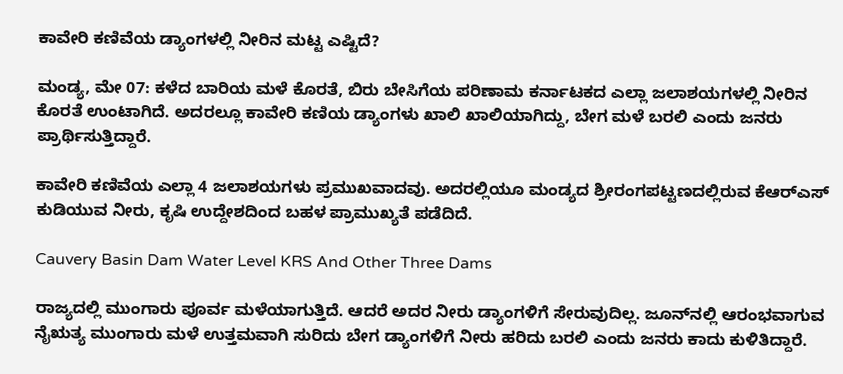ಕಾವೇರಿ ಕಣಿವೆಯ ಡ್ಯಾಂಗಳಲ್ಲಿ ನೀರಿನ ಮಟ್ಟ ಎಷ್ಟಿದೆ?

ಮಂಡ್ಯ, ಮೇ 07: ಕಳೆದ ಬಾರಿಯ ಮಳೆ ಕೊರತೆ, ಬಿರು ಬೇಸಿಗೆಯ ಪರಿಣಾಮ ಕರ್ನಾಟಕದ ಎಲ್ಲಾ ಜಲಾಶಯಗಳಲ್ಲಿ ನೀರಿನ ಕೊರತೆ ಉಂಟಾಗಿದೆ. ಅದರಲ್ಲೂ ಕಾವೇರಿ ಕಣಿಯ ಡ್ಯಾಂಗಳು ಖಾಲಿ ಖಾಲಿಯಾಗಿದ್ದು, ಬೇಗ ಮಳೆ ಬರಲಿ ಎಂದು ಜನರು ಪ್ರಾರ್ಥಿಸುತ್ತಿದ್ದಾರೆ.

ಕಾವೇರಿ ಕಣಿವೆಯ ಎಲ್ಲಾ 4 ಜಲಾಶಯಗಳು ಪ್ರಮುಖವಾದವು. ಅದರಲ್ಲಿಯೂ ಮಂಡ್ಯದ ಶ್ರೀರಂಗಪಟ್ಟಣದಲ್ಲಿರುವ ಕೆಆರ್‌ಎಸ್‌ ಕುಡಿಯುವ ನೀರು, ಕೃಷಿ ಉದ್ದೇಶದಿಂದ ಬಹಳ ಪ್ರಾಮುಖ್ಯತೆ ಪಡೆದಿದೆ.

Cauvery Basin Dam Water Level KRS And Other Three Dams

ರಾಜ್ಯದಲ್ಲಿ ಮುಂಗಾರು ಪೂರ್ವ ಮಳೆಯಾಗುತ್ತಿದೆ. ಆದರೆ ಅದರ ನೀರು ಡ್ಯಾಂಗಳಿಗೆ ಸೇರುವುದಿಲ್ಲ. ಜೂನ್‌ನಲ್ಲಿ ಆರಂಭವಾಗುವ ನೈಋತ್ಯ ಮುಂಗಾರು ಮಳೆ ಉತ್ತಮವಾಗಿ ಸುರಿದು ಬೇಗ ಡ್ಯಾಂಗಳಿಗೆ ನೀರು ಹರಿದು ಬರಲಿ ಎಂದು ಜನರು ಕಾದು ಕುಳಿತಿದ್ದಾರೆ.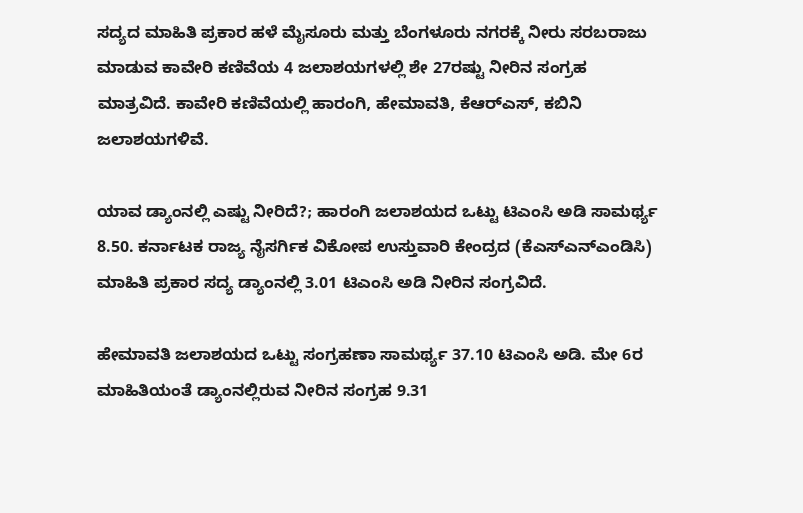ಸದ್ಯದ ಮಾಹಿತಿ ಪ್ರಕಾರ ಹಳೆ ಮೈಸೂರು ಮತ್ತು ಬೆಂಗಳೂರು ನಗರಕ್ಕೆ ನೀರು ಸರಬರಾಜು ಮಾಡುವ ಕಾವೇರಿ ಕಣಿವೆಯ 4 ಜಲಾಶಯಗಳಲ್ಲಿ ಶೇ 27ರಷ್ಟು ನೀರಿನ ಸಂಗ್ರಹ ಮಾತ್ರವಿದೆ. ಕಾವೇರಿ ಕಣಿವೆಯಲ್ಲಿ ಹಾರಂಗಿ, ಹೇಮಾವತಿ, ಕೆಆರ್‌ಎಸ್‌, ಕಬಿನಿ ಜಲಾಶಯಗಳಿವೆ.

ಯಾವ ಡ್ಯಾಂನಲ್ಲಿ ಎಷ್ಟು ನೀರಿದೆ?; ಹಾರಂಗಿ ಜಲಾಶಯದ ಒಟ್ಟು ಟಿಎಂಸಿ ಅಡಿ ಸಾಮರ್ಥ್ಯ 8.50. ಕರ್ನಾಟಕ ರಾಜ್ಯ ನೈಸರ್ಗಿಕ ವಿಕೋಪ ಉಸ್ತುವಾರಿ ಕೇಂದ್ರದ (ಕೆಎಸ್‌ಎನ್‌ಎಂಡಿಸಿ) ಮಾಹಿತಿ ಪ್ರಕಾರ ಸದ್ಯ ಡ್ಯಾಂನಲ್ಲಿ 3.01 ಟಿಎಂಸಿ ಅಡಿ ನೀರಿನ ಸಂಗ್ರವಿದೆ.

ಹೇಮಾವತಿ ಜಲಾಶಯದ ಒಟ್ಟು ಸಂಗ್ರಹಣಾ ಸಾಮರ್ಥ್ಯ 37.10 ಟಿಎಂಸಿ ಅಡಿ. ಮೇ 6ರ ಮಾಹಿತಿಯಂತೆ ಡ್ಯಾಂನಲ್ಲಿರುವ ನೀರಿನ ಸಂಗ್ರಹ 9.31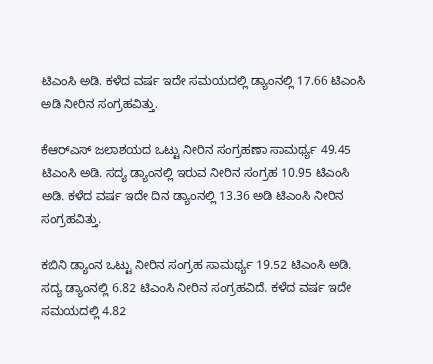ಟಿಎಂಸಿ ಅಡಿ. ಕಳೆದ ವರ್ಷ ಇದೇ ಸಮಯದಲ್ಲಿ ಡ್ಯಾಂನಲ್ಲಿ 17.66 ಟಿಎಂಸಿ ಅಡಿ ನೀರಿನ ಸಂಗ್ರಹವಿತ್ತು.

ಕೆಆರ್‌ಎಸ್ ಜಲಾಶಯದ ಒಟ್ಟು ನೀರಿನ ಸಂಗ್ರಹಣಾ ಸಾಮರ್ಥ್ಯ 49.45 ಟಿಎಂಸಿ ಅಡಿ. ಸದ್ಯ ಡ್ಯಾಂನಲ್ಲಿ ಇರುವ ನೀರಿನ ಸಂಗ್ರಹ 10.95 ಟಿಎಂಸಿ ಅಡಿ. ಕಳೆದ ವರ್ಷ ಇದೇ ದಿನ ಡ್ಯಾಂನಲ್ಲಿ 13.36 ಅಡಿ ಟಿಎಂಸಿ ನೀರಿನ ಸಂಗ್ರಹವಿತ್ತು.

ಕಬಿನಿ ಡ್ಯಾಂನ ಒಟ್ಟು ನೀರಿನ ಸಂಗ್ರಹ ಸಾಮರ್ಥ್ಯ 19.52 ಟಿಎಂಸಿ ಅಡಿ. ಸದ್ಯ ಡ್ಯಾಂನಲ್ಲಿ 6.82 ಟಿಎಂಸಿ ನೀರಿನ ಸಂಗ್ರಹವಿದೆ. ಕಳೆದ ವರ್ಷ ಇದೇ ಸಮಯದಲ್ಲಿ 4.82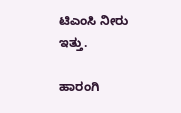ಟಿಎಂಸಿ ನೀರು ಇತ್ತು.

ಹಾರಂಗಿ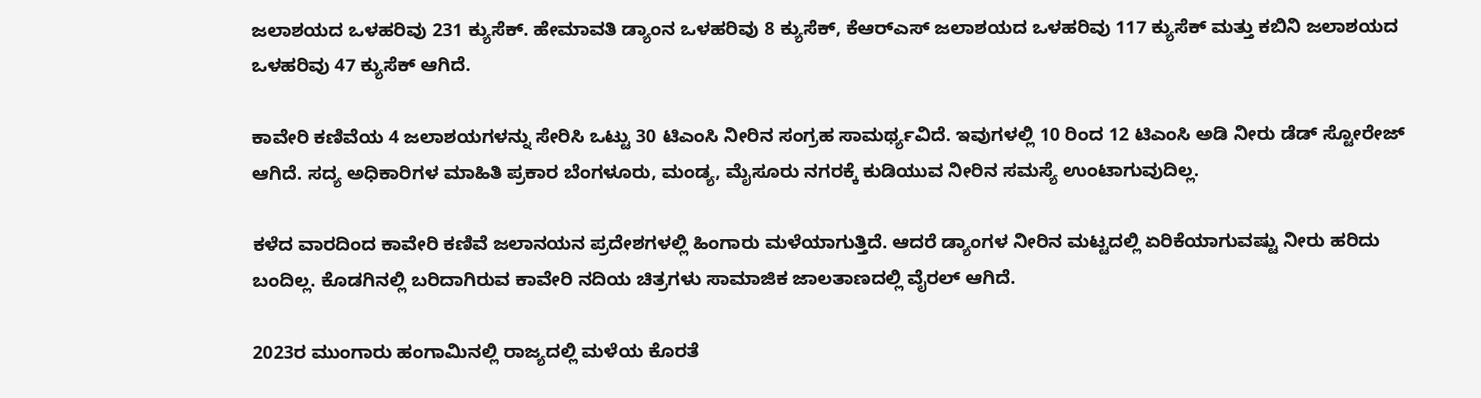ಜಲಾಶಯದ ಒಳಹರಿವು 231 ಕ್ಯುಸೆಕ್. ಹೇಮಾವತಿ ಡ್ಯಾಂನ ಒಳಹರಿವು 8 ಕ್ಯುಸೆಕ್, ಕೆಆರ್‌ಎಸ್ ಜಲಾಶಯದ ಒಳಹರಿವು 117 ಕ್ಯುಸೆಕ್ ಮತ್ತು ಕಬಿನಿ ಜಲಾಶಯದ ಒಳಹರಿವು 47 ಕ್ಯುಸೆಕ್ ಆಗಿದೆ.

ಕಾವೇರಿ ಕಣಿವೆಯ 4 ಜಲಾಶಯಗಳನ್ನು ಸೇರಿಸಿ ಒಟ್ಟು 30 ಟಿಎಂಸಿ ನೀರಿನ ಸಂಗ್ರಹ ಸಾಮರ್ಥ್ಯವಿದೆ. ಇವುಗಳಲ್ಲಿ 10 ರಿಂದ 12 ಟಿಎಂಸಿ ಅಡಿ ನೀರು ಡೆಡ್ ಸ್ಟೋರೇಜ್‌ ಆಗಿದೆ. ಸದ್ಯ ಅಧಿಕಾರಿಗಳ ಮಾಹಿತಿ ಪ್ರಕಾರ ಬೆಂಗಳೂರು, ಮಂಡ್ಯ, ಮೈಸೂರು ನಗರಕ್ಕೆ ಕುಡಿಯುವ ನೀರಿನ ಸಮಸ್ಯೆ ಉಂಟಾಗುವುದಿಲ್ಲ.

ಕಳೆದ ವಾರದಿಂದ ಕಾವೇರಿ ಕಣಿವೆ ಜಲಾನಯನ ಪ್ರದೇಶಗಳಲ್ಲಿ ಹಿಂಗಾರು ಮಳೆಯಾಗುತ್ತಿದೆ. ಆದರೆ ಡ್ಯಾಂಗಳ ನೀರಿನ ಮಟ್ಟದಲ್ಲಿ ಏರಿಕೆಯಾಗುವಷ್ಟು ನೀರು ಹರಿದು ಬಂದಿಲ್ಲ. ಕೊಡಗಿನಲ್ಲಿ ಬರಿದಾಗಿರುವ ಕಾವೇರಿ ನದಿಯ ಚಿತ್ರಗಳು ಸಾಮಾಜಿಕ ಜಾಲತಾಣದಲ್ಲಿ ವೈರಲ್ ಆಗಿದೆ.

2023ರ ಮುಂಗಾರು ಹಂಗಾಮಿನಲ್ಲಿ ರಾಜ್ಯದಲ್ಲಿ ಮಳೆಯ ಕೊರತೆ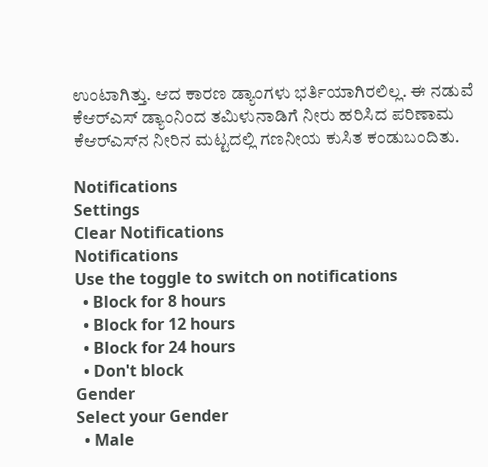ಉಂಟಾಗಿತ್ತು. ಆದ ಕಾರಣ ಡ್ಯಾಂಗಳು ಭರ್ತಿಯಾಗಿರಲಿಲ್ಲ. ಈ ನಡುವೆ ಕೆಆರ್‌ಎಸ್ ಡ್ಯಾಂನಿಂದ ತಮಿಳುನಾಡಿಗೆ ನೀರು ಹರಿಸಿದ ಪರಿಣಾಮ ಕೆಆರ್‌ಎಸ್‌ನ ನೀರಿನ ಮಟ್ಟದಲ್ಲಿ ಗಣನೀಯ ಕುಸಿತ ಕಂಡುಬಂದಿತು.

Notifications
Settings
Clear Notifications
Notifications
Use the toggle to switch on notifications
  • Block for 8 hours
  • Block for 12 hours
  • Block for 24 hours
  • Don't block
Gender
Select your Gender
  • Male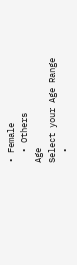• Female
  • Others
Age
Select your Age Range
  •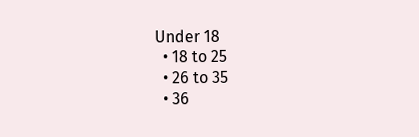Under 18
  • 18 to 25
  • 26 to 35
  • 36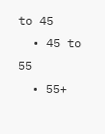to 45
  • 45 to 55
  • 55+